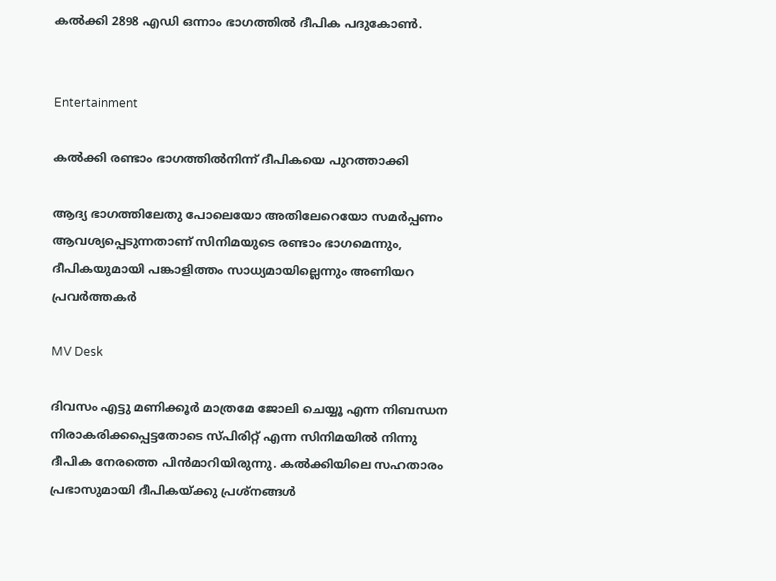കൽക്കി 2898 എഡി ഒന്നാം ഭാഗത്തിൽ ദീപിക പദുകോൺ.


Entertainment

കൽക്കി രണ്ടാം ഭാഗത്തിൽനിന്ന് ദീപികയെ പുറത്താക്കി

ആദ്യ ഭാഗത്തിലേതു പോലെയോ അതിലേറെയോ സമർപ്പണം ആവശ്യപ്പെടുന്നതാണ് സിനിമയുടെ രണ്ടാം ഭാഗമെന്നും, ദീപികയുമായി പങ്കാളിത്തം സാധ്യമായില്ലെന്നും അണിയറ പ്രവർത്തകർ

MV Desk

ദിവസം എട്ടു മണിക്കൂർ മാത്രമേ ജോലി ചെയ്യൂ എന്ന നിബന്ധന നിരാകരിക്കപ്പെട്ടതോടെ സ്പിരിറ്റ് എന്ന സിനിമയിൽ നിന്നു ദീപിക നേരത്തെ പിൻമാറിയിരുന്നു. കൽക്കിയിലെ സഹതാരം പ്രഭാസുമായി ദീപികയ്ക്കു പ്രശ്നങ്ങൾ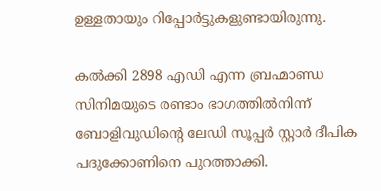ഉള്ളതായും റിപ്പോർട്ടുകളുണ്ടായിരുന്നു.

കൽക്കി 2898 എഡി എന്ന ബ്രഹ്മാണ്ഡ സിനിമയുടെ രണ്ടാം ഭാഗത്തിൽനിന്ന് ബോളിവുഡിന്‍റെ ലേഡി സൂപ്പർ സ്റ്റാർ ദീപിക പദുക്കോണിനെ പുറത്താക്കി.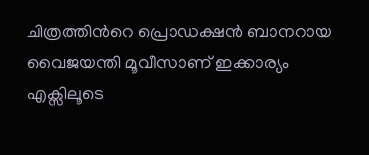ചിത്രത്തിന്‍റെ പ്രൊഡക്ഷൻ ബാനറായ വൈജയന്തി മൂവീസാണ് ഇക്കാര്യം എക്സിലൂടെ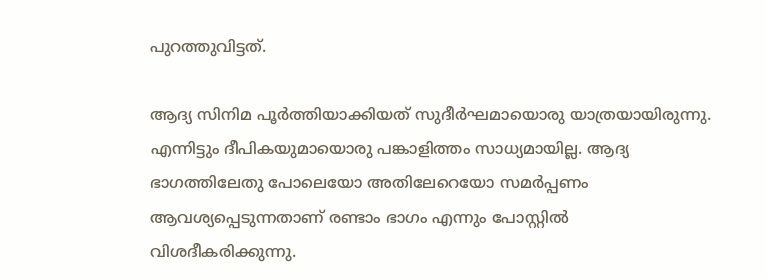പുറത്തുവിട്ടത്.

ആദ്യ സിനിമ പൂർത്തിയാക്കിയത് സുദീർഘമായൊരു യാത്രയായിരുന്നു. എന്നിട്ടും ദീപികയുമായൊരു പങ്കാളിത്തം സാധ്യമായില്ല. ആദ്യ ഭാഗത്തിലേതു പോലെയോ അതിലേറെയോ സമർപ്പണം ആവശ്യപ്പെടുന്നതാണ് രണ്ടാം ഭാഗം എന്നും പോസ്റ്റിൽ വിശദീകരിക്കുന്നു.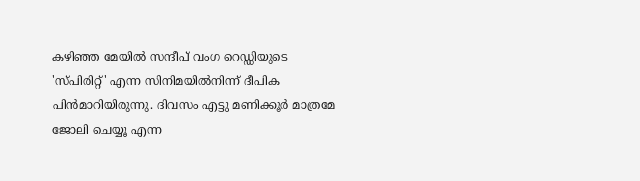കഴിഞ്ഞ മേയിൽ സന്ദീപ് വംഗ റെഡ്ഡിയുടെ 'സ്പിരിറ്റ്' എന്ന സിനിമയിൽനിന്ന് ദീപിക പിൻമാറിയിരുന്നു. ദിവസം എട്ടു മണിക്കൂർ മാത്രമേ ജോലി ചെയ്യൂ എന്ന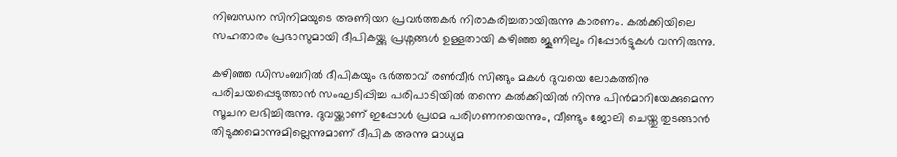നിബന്ധന സിനിമയുടെ അണിയറ പ്രവർത്തകർ നിരാകരിച്ചതായിരുന്നു കാരണം. കൽക്കിയിലെ സഹതാരം പ്രഭാസുമായി ദീപികയ്ക്കു പ്രശ്നങ്ങൾ ഉള്ളതായി കഴിഞ്ഞ ജൂണിലും റിപ്പോർട്ടുകൾ വന്നിരുന്നു.

കഴിഞ്ഞ ഡിസംബറിൽ ദീപികയും ഭർത്താവ് രൺവീർ സിങ്ങും മകൾ ദുവയെ ലോകത്തിനു പരിചയപ്പെടുത്താൻ സംഘടിപ്പിച്ച പരിപാടിയിൽ തന്നെ കൽക്കിയിൽ നിന്നു പിൻമാറിയേക്കുമെന്ന സൂചന ലഭിച്ചിരുന്നു. ദുവയ്ക്കാണ് ഇപ്പോൾ പ്രഥമ പരിഗണനയെന്നും, വീണ്ടും ജോലി ചെയ്തു തുടങ്ങാൻ തിടുക്കമൊന്നുമില്ലെന്നുമാണ് ദീപിക അന്നു മാധ്യമ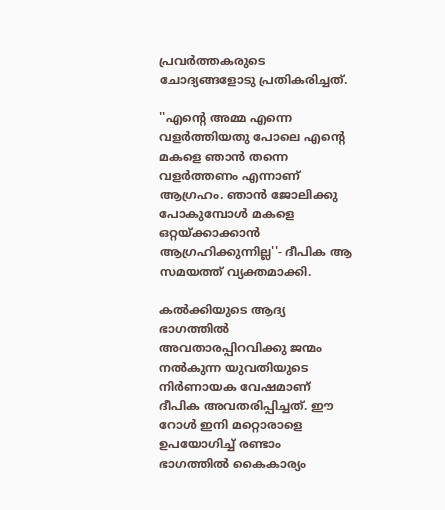പ്രവർത്തകരുടെ ചോദ്യങ്ങളോടു പ്രതികരിച്ചത്.

''എന്‍റെ അമ്മ എന്നെ വളർത്തിയതു പോലെ എന്‍റെ മകളെ ഞാൻ തന്നെ വളർത്തണം എന്നാണ് ആഗ്രഹം. ഞാൻ ജോലിക്കു പോകുമ്പോൾ മകളെ ഒറ്റയ്ക്കാക്കാൻ ആഗ്രഹിക്കുന്നില്ല''- ദീപിക ആ സമയത്ത് വ്യക്തമാക്കി.

കൽക്കിയുടെ ആദ്യ ഭാഗത്തിൽ അവതാരപ്പിറവിക്കു ജന്മം നൽകുന്ന യുവതിയുടെ നിർണായക വേഷമാണ് ദീപിക അവതരിപ്പിച്ചത്. ഈ റോൾ ഇനി മറ്റൊരാളെ ഉപയോഗിച്ച് രണ്ടാം ഭാഗത്തിൽ കൈകാര്യം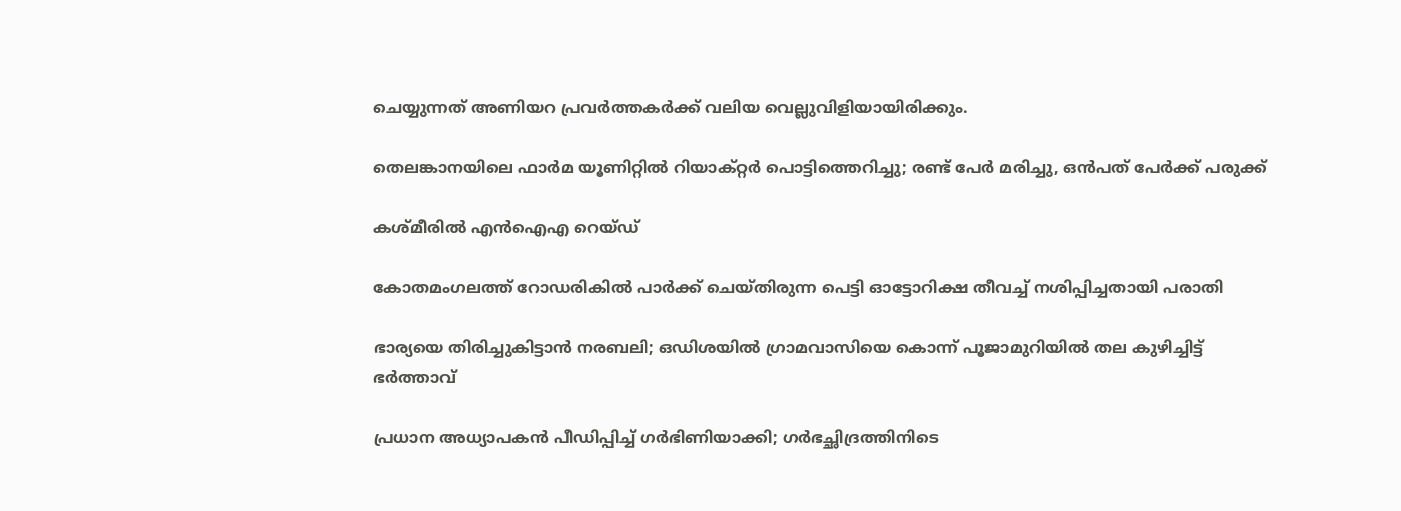ചെയ്യുന്നത് അണിയറ പ്രവർത്തകർക്ക് വലിയ വെല്ലുവിളിയായിരിക്കും.

തെലങ്കാനയിലെ ഫാർമ യൂണിറ്റിൽ റിയാക്റ്റർ പൊട്ടിത്തെറിച്ചു; രണ്ട് പേർ മരിച്ചു, ഒൻപത് പേർക്ക് പരുക്ക്

കശ്മീരിൽ എൻഐഎ റെയ്ഡ്

കോതമംഗലത്ത് റോഡരികിൽ പാർക്ക് ചെയ്തിരുന്ന പെട്ടി ഓട്ടോറിക്ഷ തീവച്ച് നശിപ്പിച്ചതായി പരാതി

ഭാര്യയെ തിരിച്ചുകിട്ടാൻ നരബലി; ഒഡിശയിൽ ഗ്രാമവാസിയെ കൊന്ന് പൂജാമുറിയിൽ തല കുഴിച്ചിട്ട് ഭർത്താവ്

പ്രധാന അധ്യാപകൻ പീഡിപ്പിച്ച് ഗർഭിണിയാക്കി; ഗർഭച്ഛിദ്രത്തിനിടെ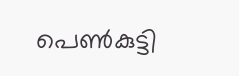പെൺകുട്ടി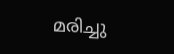മരിച്ചു